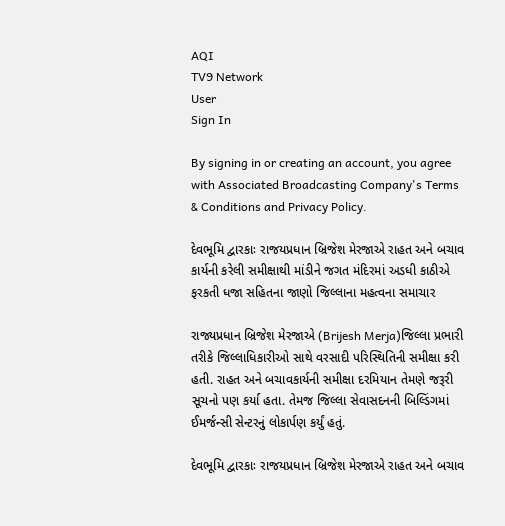AQI
TV9 Network
User
Sign In

By signing in or creating an account, you agree with Associated Broadcasting Company's Terms & Conditions and Privacy Policy.

દેવભૂમિ દ્વારકાઃ રાજયપ્રધાન બ્રિજેશ મેરજાએ રાહત અને બચાવ કાર્યની કરેલી સમીક્ષાથી માંડીને જગત મંદિરમાં અડધી કાઠીએ ફરકતી ધજા સહિતના જાણો જિલ્લાના મહત્વના સમાચાર

રાજ્યપ્રધાન બ્રિજેશ મેરજાએ (Brijesh Merja)જિલ્લા પ્રભારી તરીકે જિલ્લાધિકારીઓ સાથે વરસાદી પરિસ્થિતિની સમીક્ષા કરી હતી. રાહત અને બચાવકાર્યની સમીક્ષા દરમિયાન તેમણે જરૂરી સૂચનો પણ કર્યા હતા. તેમજ જિલ્લા સેવાસદનની બિલ્ડિંગમાં ઈમર્જન્સી સેન્ટરનું લોકાર્પણ કર્યું હતું.

દેવભૂમિ દ્વારકાઃ રાજયપ્રધાન બ્રિજેશ મેરજાએ રાહત અને બચાવ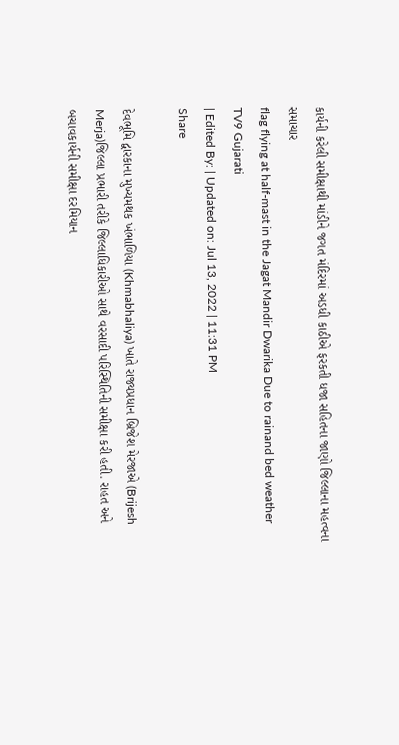કાર્યની કરેલી સમીક્ષાથી માંડીને જગત મંદિરમાં અડધી કાઠીએ ફરકતી ધજા સહિતના જાણો જિલ્લાના મહત્વના સમાચાર
flag flying at half-mast in the Jagat Mandir Dwarika Due to rainand bed weather
TV9 Gujarati
| Edited By: | Updated on: Jul 13, 2022 | 11:31 PM
Share

દેવભૂમિ દ્વારકાના મુખ્યમથક ખંભાળિયા (Khmabhaliya) ખાતે રાજ્યપ્રધાન બ્રિજેશ મેરજાએ (Brijesh Merja)જિલ્લા પ્રભારી તરીકે જિલ્લાધિકારીઓ સાથે વરસાદી પરિસ્થિતિની સમીક્ષા કરી હતી. રાહત અને બચાવકાર્યની સમીક્ષા દરમિયાન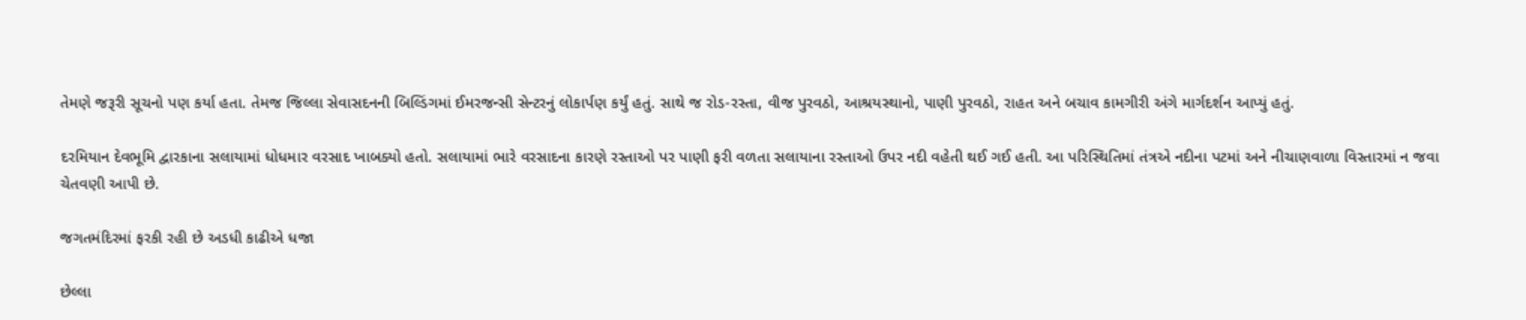તેમણે જરૂરી સૂચનો પણ કર્યા હતા. તેમજ જિલ્લા સેવાસદનની બિલ્ડિંગમાં ઈમરજન્સી સેન્ટરનું લોકાર્પણ કર્યું હતું. સાથે જ રોડ-રસ્તા, વીજ પુરવઠો, આશ્રયસ્થાનો, પાણી પુરવઠો, રાહત અને બચાવ કામગીરી અંગે માર્ગદર્શન આપ્યું હતું.

દરમિયાન દેવભૂમિ દ્વારકાના સલાયામાં ધોધમાર વરસાદ ખાબક્યો હતો. સલાયામાં ભારે વરસાદના કારણે રસ્તાઓ પર પાણી ફરી વળતા સલાયાના રસ્તાઓ ઉપર નદી વહેતી થઈ ગઈ હતી. આ પરિસ્થિતિમાં તંત્રએ નદીના પટમાં અને નીચાણવાળા વિસ્તારમાં ન જવા ચેતવણી આપી છે.

જગતમંદિરમાં ફરકી રહી છે અડધી કાઢીએ ધજા

છેલ્લા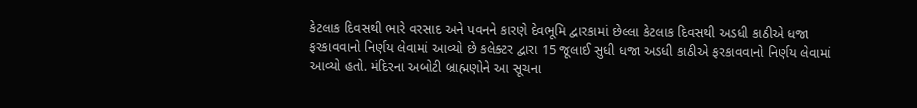કેટલાક દિવસથી ભારે વરસાદ અને પવનને કારણે દેવભૂમિ દ્વારકામાં છેલ્લા કેટલાક દિવસથી અડધી કાઠીએ ધજા ફરકાવવાનો નિર્ણય લેવામાં આવ્યો છે કલેક્ટર દ્વારા 15 જૂલાઈ સુધી ધજા અડધી કાઠીએ ફરકાવવાનો નિર્ણય લેવામાં આવ્યો હતો. મંદિરના અબોટી બ્રાહ્મણોને આ સૂચના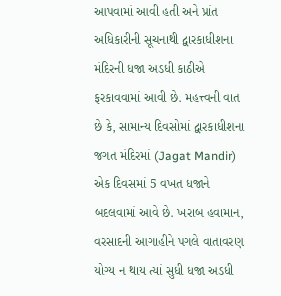આપવામાં આવી હતી અને પ્રાંત અધિકારીની સૂચનાથી દ્વારકાધીશના મંદિરની ધજા અડધી કાઠીએ ફરકાવવામાં આવી છે. મહત્ત્વની વાત છે કે, સામાન્ય દિવસોમાં દ્વારકાધીશના જગત મંદિરમાં (Jagat Mandir) એક દિવસમાં 5 વખત ધજાને બદલવામાં આવે છે. ખરાબ હવામાન, વરસાદની આગાહીને પગલે વાતાવરણ યોગ્ય ન થાય ત્યાં સુધી ધજા અડધી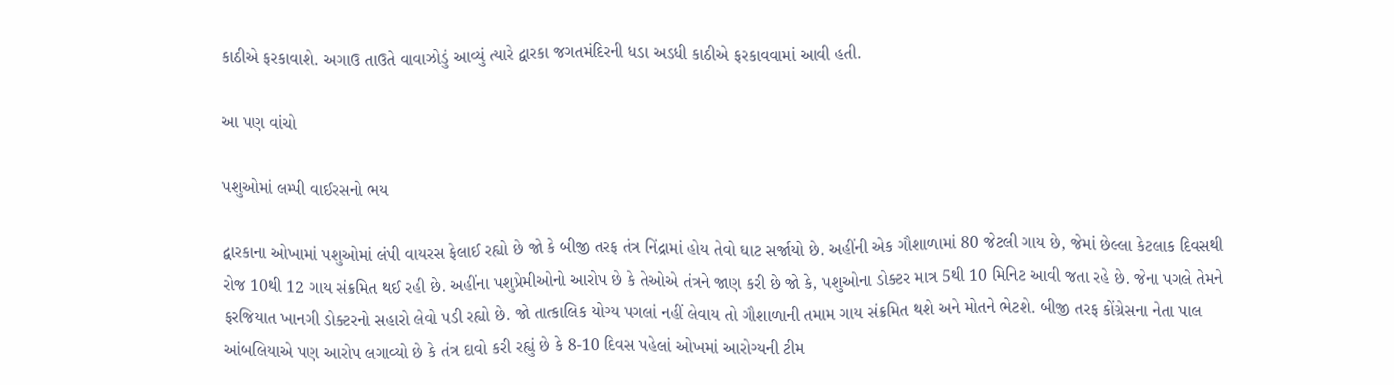કાઠીએ ફરકાવાશે. અગાઉ તાઉતે વાવાઝોડું આવ્યું ત્યારે દ્વારકા જગતમંદિરની ધડા અડધી કાઠીએ ફરકાવવામાં આવી હતી.

આ પણ વાંચો

પશુઓમાં લમ્પી વાઈરસનો ભય

દ્વારકાના ઓખામાં પશુઓમાં લંપી વાયરસ ફેલાઈ રહ્યો છે જો કે બીજી તરફ તંત્ર નિંદ્રામાં હોય તેવો ઘાટ સર્જાયો છે. અહીંની એક ગૌશાળામાં 80 જેટલી ગાય છે, જેમાં છેલ્લા કેટલાક દિવસથી રોજ 10થી 12 ગાય સંક્રમિત થઈ રહી છે. અહીંના પશુપ્રેમીઓનો આરોપ છે કે તેઓએ તંત્રને જાણ કરી છે જો કે, પશુઓના ડોક્ટર માત્ર 5થી 10 મિનિટ આવી જતા રહે છે. જેના પગલે તેમને ફરજિયાત ખાનગી ડોક્ટરનો સહારો લેવો પડી રહ્યો છે. જો તાત્કાલિક યોગ્ય પગલાં નહીં લેવાય તો ગૌશાળાની તમામ ગાય સંક્રમિત થશે અને મોતને ભેટશે. બીજી તરફ કોંગ્રેસના નેતા પાલ આંબલિયાએ પણ આરોપ લગાવ્યો છે કે તંત્ર દાવો કરી રહ્યું છે કે 8-10 દિવસ પહેલાં ઓખમાં આરોગ્યની ટીમ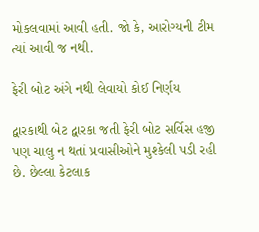મોકલવામાં આવી હતી. જો કે, આરોગ્યની ટીમ ત્યાં આવી જ નથી.

ફેરી બોટ અંગે નથી લેવાયો કોઈ નિર્ણય

દ્વારકાથી બેટ દ્વારકા જતી ફેરી બોટ સર્વિસ હજી પણ ચાલુ ન થતાં પ્રવાસીઓને મુશ્કેલી પડી રહી છે. છેલ્લા કેટલાક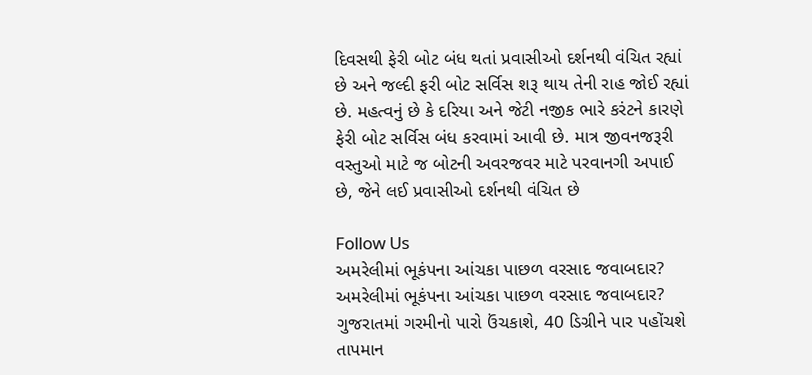દિવસથી ફેરી બોટ બંધ થતાં પ્રવાસીઓ દર્શનથી વંચિત રહ્યાં છે અને જલ્દી ફરી બોટ સર્વિસ શરૂ થાય તેની રાહ જોઈ રહ્યાં છે. મહત્વનું છે કે દરિયા અને જેટી નજીક ભારે કરંટને કારણે ફેરી બોટ સર્વિસ બંધ કરવામાં આવી છે. માત્ર જીવનજરૂરી વસ્તુઓ માટે જ બોટની અવરજવર માટે પરવાનગી અપાઈ છે, જેને લઈ પ્રવાસીઓ દર્શનથી વંચિત છે

Follow Us
અમરેલીમાં ભૂકંપના આંચકા પાછળ વરસાદ જવાબદાર?
અમરેલીમાં ભૂકંપના આંચકા પાછળ વરસાદ જવાબદાર?
ગુજરાતમાં ગરમીનો પારો ઉંચકાશે, 40 ડિગ્રીને પાર પહોંચશે તાપમાન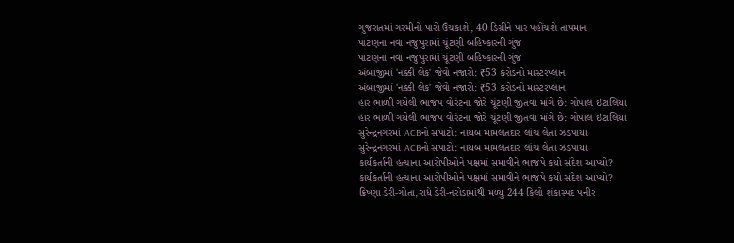ગુજરાતમાં ગરમીનો પારો ઉંચકાશે, 40 ડિગ્રીને પાર પહોંચશે તાપમાન
પાટણના નવા નજુપુરામાં ચૂંટણી બહિષ્કારની ગુંજ
પાટણના નવા નજુપુરામાં ચૂંટણી બહિષ્કારની ગુંજ
અંબાજીમાં 'નક્કી લેક' જેવો નજારો: ₹53 કરોડનો માસ્ટરપ્લાન
અંબાજીમાં 'નક્કી લેક' જેવો નજારો: ₹53 કરોડનો માસ્ટરપ્લાન
હાર ભાળી ગયેલી ભાજપ વોરંટના જોરે ચૂંટણી જીતવા માંગે છે: ગોપાલ ઇટાલિયા
હાર ભાળી ગયેલી ભાજપ વોરંટના જોરે ચૂંટણી જીતવા માંગે છે: ગોપાલ ઇટાલિયા
સુરેન્દ્રનગરમાં ACBનો સપાટો: નાયબ મામલતદાર લાંચ લેતા ઝડપાયા
સુરેન્દ્રનગરમાં ACBનો સપાટો: નાયબ મામલતદાર લાંચ લેતા ઝડપાયા
કાર્યકર્તાની હત્યાના આરોપીઓને પક્ષમાં સમાવીને ભાજપે કયો સંદેશ આપ્યો?
કાર્યકર્તાની હત્યાના આરોપીઓને પક્ષમાં સમાવીને ભાજપે કયો સંદેશ આપ્યો?
ક્રિષ્ણા ડેરી-ગોતા,રાધે ડેરી-નરોડામાંથી મળ્યુ 244 કિલો શંકાસ્પદ પનીર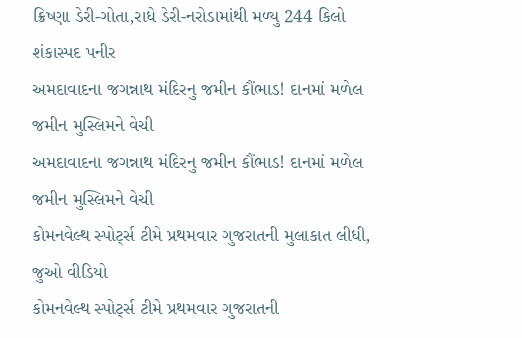ક્રિષ્ણા ડેરી-ગોતા,રાધે ડેરી-નરોડામાંથી મળ્યુ 244 કિલો શંકાસ્પદ પનીર
અમદાવાદના જગન્નાથ મંદિરનુ જમીન કૌંભાડ! દાનમાં મળેલ જમીન મુસ્લિમને વેચી
અમદાવાદના જગન્નાથ મંદિરનુ જમીન કૌંભાડ! દાનમાં મળેલ જમીન મુસ્લિમને વેચી
કોમનવેલ્થ સ્પોર્ટ્સ ટીમે પ્રથમવાર ગુજરાતની મુલાકાત લીધી, જુઓ વીડિયો
કોમનવેલ્થ સ્પોર્ટ્સ ટીમે પ્રથમવાર ગુજરાતની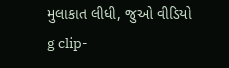મુલાકાત લીધી, જુઓ વીડિયો
g clip-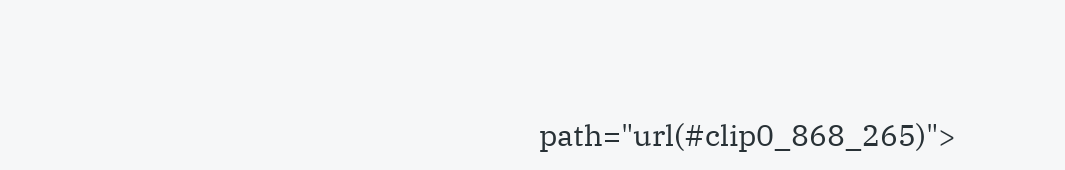path="url(#clip0_868_265)">